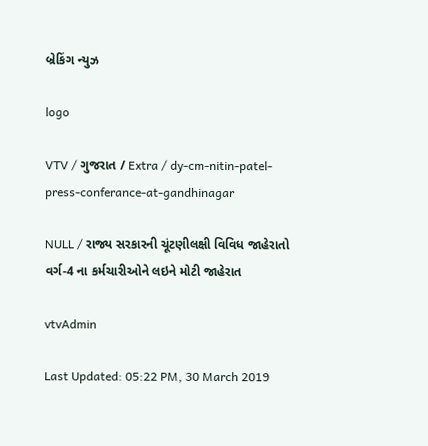બ્રેકિંગ ન્યુઝ

logo

VTV / ગુજરાત / Extra / dy-cm-nitin-patel-press-conferance-at-gandhinagar

NULL / રાજ્ય સરકારની ચૂંટણીલક્ષી વિવિધ જાહેરાતો વર્ગ-4 ના કર્મચારીઓને લઇને મોટી જાહેરાત

vtvAdmin

Last Updated: 05:22 PM, 30 March 2019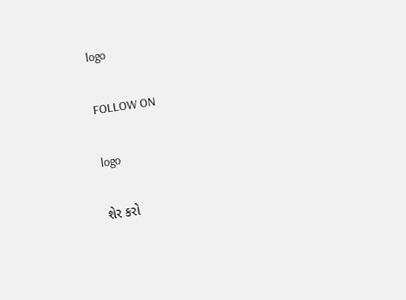logo

FOLLOW ON

logo

શેર કરો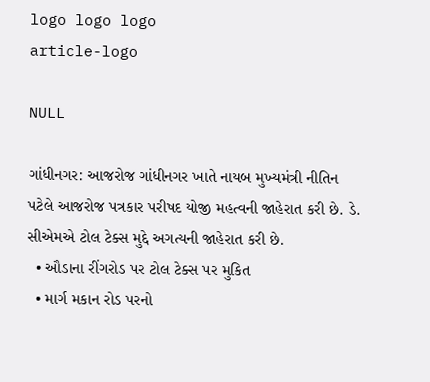logo logo logo
article-logo

NULL

ગાંધીનગર: આજરોજ ગાંધીનગર ખાતે નાયબ મુખ્યમંત્રી નીતિન પટેલે આજરોજ પત્રકાર પરીષદ યોજી મહત્વની જાહેરાત કરી છે. ડે. સીએમએ ટોલ ટેક્સ મુદ્દે અગત્યની જાહેરાત કરી છે.
  • ઔડાના રીંગરોડ પર ટોલ ટેક્સ પર મુકિત
  • માર્ગ મકાન રોડ પરનો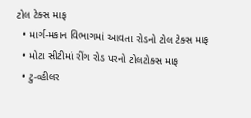ટોલ ટેક્સ માફ
  • માર્ગ-મકાન વિભાગમાં આવતા રોડનો ટોલ ટેક્સ માફ
  • મોટા સીટીમાં રીંગ રોડ પરનો ટોલટોક્સ માફ
  • ટુ-વ્હીલર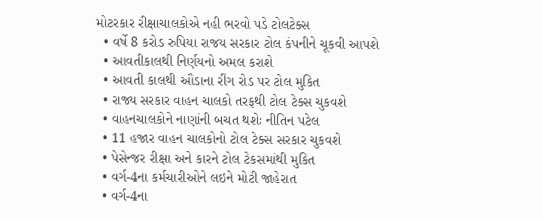મોટરકાર રીક્ષાચાલકોએ નહી ભરવો પડે ટોલટેક્સ
  • વર્ષે 8 કરોડ રુપિયા રાજય સરકાર ટોલ કંપનીને ચૂકવી આપશે
  • આવતીકાલથી નિર્ણયનો અમલ કરાશે
  • આવતી કાલથી ઔડાના રીંગ રોડ પર ટોલ મુકિત
  • રાજ્ય સરકાર વાહન ચાલકો તરફથી ટોલ ટેક્સ ચુકવશે
  • વાહનચાલકોને નાણાંની બચત થશેઃ નીતિન પટેલ
  • 11 હજાર વાહન ચાલકોનો ટોલ ટેક્સ સરકાર ચુકવશે
  • પેસેન્જર રીક્ષા અને કારને ટોલ ટેકસમાંથી મુકિત
  • વર્ગ-4ના કર્મચારીઓને લઇને મોટી જાહેરાત
  • વર્ગ-4ના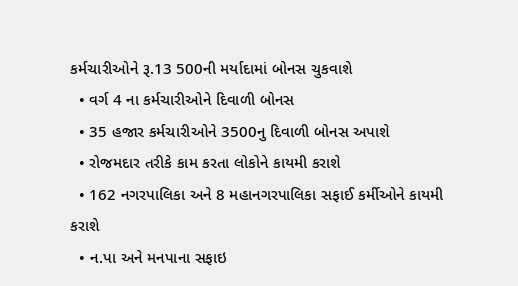કર્મચારીઓને રૂ.13 500ની મર્યાદામાં બોનસ ચુકવાશે
  • વર્ગ 4 ના કર્મચારીઓને દિવાળી બોનસ
  • 35 હજાર કર્મચારીઓને 3500નુ દિવાળી બોનસ અપાશે
  • રોજમદાર તરીકે કામ કરતા લોકોને કાયમી કરાશે
  • 162 નગરપાલિકા અને 8 મહાનગરપાલિકા સફાઈ કર્મીઓને કાયમી કરાશે
  • ન.પા અને મનપાના સફાઇ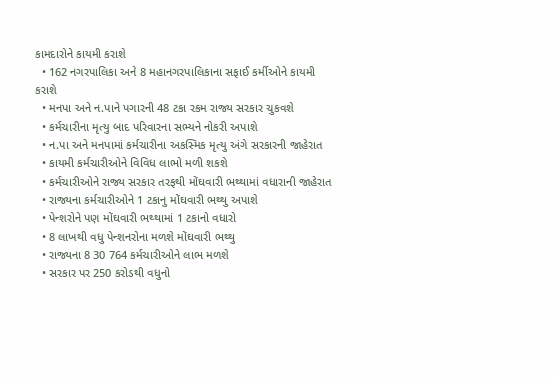કામદારોને કાયમી કરાશે
  • 162 નગરપાલિકા અને 8 મહાનગરપાલિકાના સફાઈ કર્મીઓને કાયમી કરાશે
  • મનપા અને ન.પાને પગારની 48 ટકા રકમ રાજ્ય સરકાર ચુકવશે
  • કર્મચારીના મૃત્યુ બાદ પરિવારના સભ્યને નોકરી અપાશે
  • ન.પા અને મનપામાં કર્મચારીના અકસ્મિક મૃત્યુ અંગે સરકારની જાહેરાત
  • કાયમી કર્મચારીઓને વિવિધ લાભો મળી શકશે
  • કર્મચારીઓને રાજ્ય સરકાર તરફથી મોંઘવારી ભથ્થામાં વધારાની જાહેરાત
  • રાજ્યના કર્મચારીઓને 1 ટકાનુ મોંઘવારી ભથ્થુ અપાશે
  • પેન્શરોને પણ મોંઘવારી ભથ્થામાં 1 ટકાનો વધારો
  • 8 લાખથી વધુ પેન્શનરોના મળશે મોંઘવારી ભથ્થુ
  • રાજ્યના 8 30 764 કર્મચારીઓને લાભ મળશે
  • સરકાર પર 250 કરોડથી વધુનો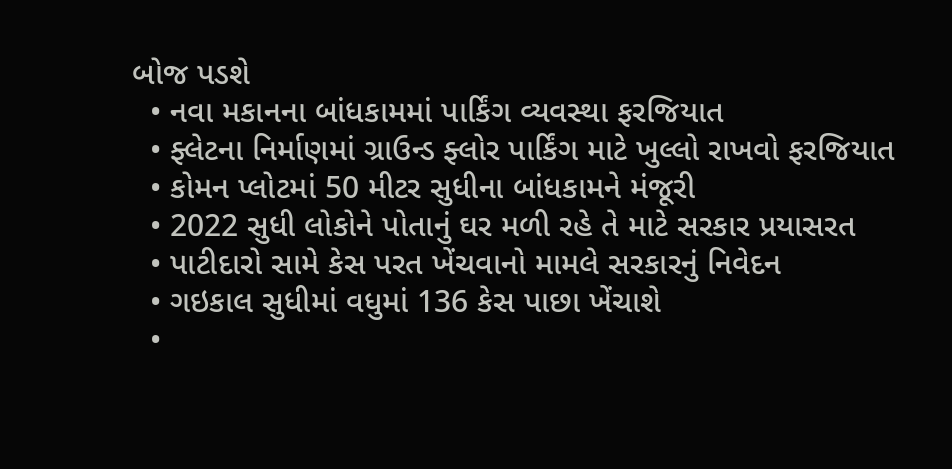બોજ પડશે
  • નવા મકાનના બાંધકામમાં પાર્કિંગ વ્યવસ્થા ફરજિયાત
  • ફ્લેટના નિર્માણમાં ગ્રાઉન્ડ ફ્લોર પાર્કિંગ માટે ખુલ્લો રાખવો ફરજિયાત
  • કોમન પ્લોટમાં 50 મીટર સુધીના બાંધકામને મંજૂરી
  • 2022 સુધી લોકોને પોતાનું ઘર મળી રહે તે માટે સરકાર પ્રયાસરત
  • પાટીદારો સામે કેસ પરત ખેંચવાનો મામલે સરકારનું નિવેદન
  • ગઇકાલ સુધીમાં વધુમાં 136 કેસ પાછા ખેંચાશે
  •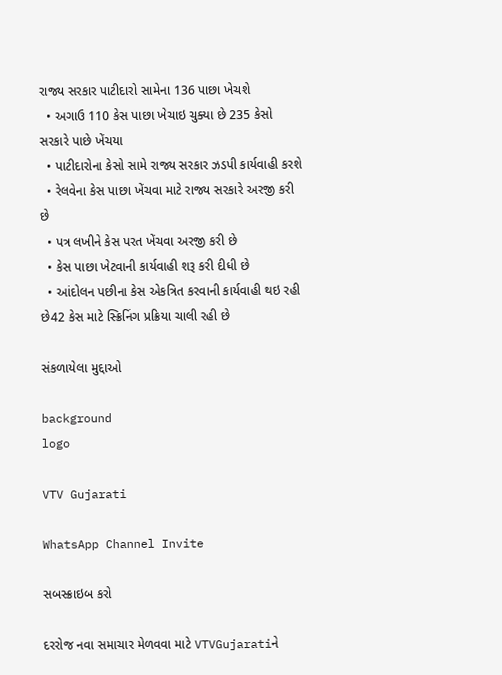રાજ્ય સરકાર પાટીદારો સામેના 136 પાછા ખેચશે
  • અગાઉ 110 કેસ પાછા ખેચાઇ ચુક્યા છે 235 કેસો સરકારે પાછે ખેંચયા
  • પાટીદારોના કેસો સામે રાજ્ય સરકાર ઝડપી કાર્યવાહી કરશે
  • રેલવેના કેસ પાછા ખેંચવા માટે રાજ્ય સરકારે અરજી કરી છે
  • પત્ર લખીને કેસ પરત ખેંચવા અરજી કરી છે
  • કેસ પાછા ખેટવાની કાર્યવાહી શરૂ કરી દીધી છે
  • આંદોલન પછીના કેસ એકત્રિત કરવાની કાર્યવાહી થઇ રહી છે42 કેસ માટે સ્ક્રિનિંગ પ્રક્રિયા ચાલી રહી છે

સંકળાયેલા મુદ્દાઓ

background
logo

VTV Gujarati

WhatsApp Channel Invite

સબસ્ક્રાઇબ કરો

દરરોજ નવા સમાચાર મેળવવા માટે VTVGujaratiને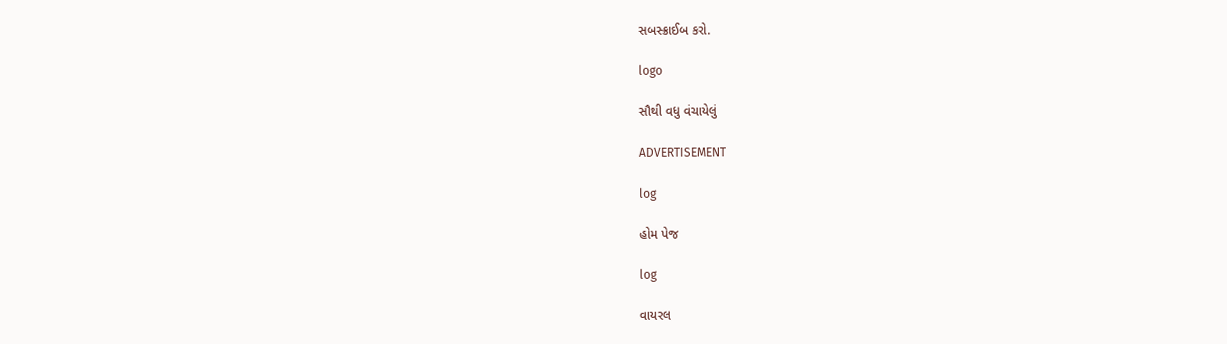સબસ્ક્રાઈબ કરો.

logo

સૌથી વધુ વંચાયેલું

ADVERTISEMENT

log

હોમ પેજ

log

વાયરલ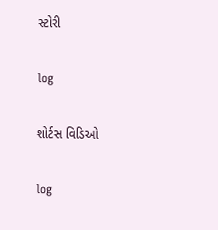સ્ટોરી

log

શોર્ટસ વિડિઓ

log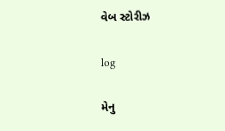વેબ સ્ટોરીઝ

log

મેનુ